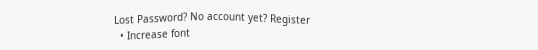Lost Password? No account yet? Register
  • Increase font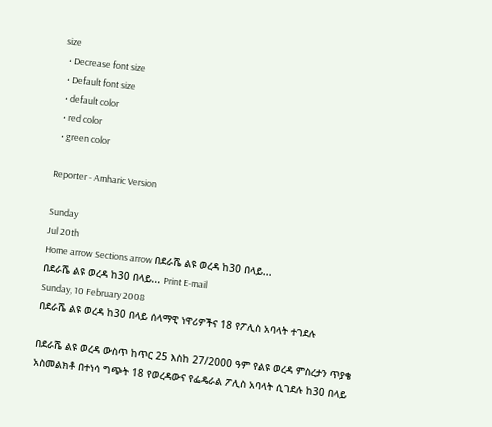size
  • Decrease font size
  • Default font size
  • default color
  • red color
  • green color

Reporter - Amharic Version

Sunday
Jul 20th
Home arrow Sections arrow በደራሼ ልዩ ወረዳ ከ30 በላይ...
በደራሼ ልዩ ወረዳ ከ30 በላይ... Print E-mail
Sunday, 10 February 2008
በደራሼ ልዩ ወረዳ ከ30 በላይ ሰላማዊ ነዋሪዎችና 18 የፖሊስ አባላት ተገደሉ

በደራሼ ልዩ ወረዳ ውስጥ ከጥር 25 እስከ 27/2000 ዓም የልዩ ወረዳ ምስረታን ጥያቄ አስመልክቶ በተነሳ ግጭት 18 የወረዳውና የፌዴራል ፖሊስ አባላት ሲገደሉ ከ30 በላይ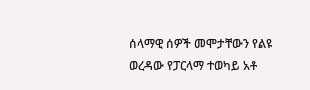ሰላማዊ ሰዎች መሞታቸውን የልዩ ወረዳው የፓርላማ ተወካይ አቶ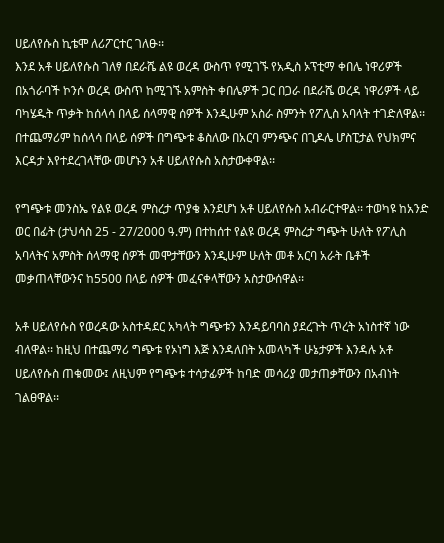ሀይለየሱስ ኪቴሞ ለሪፖርተር ገለፁ፡፡
እንደ አቶ ሀይለየሱስ ገለፃ በደራሼ ልዩ ወረዳ ውስጥ የሚገኙ የአዲስ ኦፕቲማ ቀበሌ ነዋሪዎች በአጎራባች ኮንሶ ወረዳ ውስጥ ከሚገኙ አምስት ቀበሌዎች ጋር በጋራ በደራሼ ወረዳ ነዋሪዎች ላይ ባካሄዱት ጥቃት ከሰላሳ በላይ ሰላማዊ ሰዎች እንዲሁም አስራ ስምንት የፖሊስ አባላት ተገድለዋል፡፡ በተጨማሪም ከሰላሳ በላይ ሰዎች በግጭቱ ቆስለው በአርባ ምንጭና በጊዶሌ ሆስፒታል የህክምና እርዳታ እየተደረገላቸው መሆኑን አቶ ሀይለየሱስ አስታውቀዋል፡፡

የግጭቱ መንስኤ የልዩ ወረዳ ምስረታ ጥያቄ እንደሆነ አቶ ሀይለየሱስ አብራርተዋል፡፡ ተወካዩ ከአንድ ወር በፊት (ታህሳስ 25 - 27/2000 ዓ.ም) በተከሰተ የልዩ ወረዳ ምስረታ ግጭት ሁለት የፖሊስ አባላትና አምስት ሰላማዊ ሰዎች መሞታቸውን እንዲሁም ሁለት መቶ አርባ አራት ቤቶች መቃጠላቸውንና ከ5500 በላይ ሰዎች መፈናቀላቸውን አስታውሰዋል፡፡

አቶ ሀይለየሱስ የወረዳው አስተዳደር አካላት ግጭቱን እንዳይባባስ ያደረጉት ጥረት አነስተኛ ነው ብለዋል፡፡ ከዚህ በተጨማሪ ግጭቱ የኦነግ እጅ እንዳለበት አመላካች ሁኔታዎች እንዳሉ አቶ ሀይለየሱስ ጠቁመው፤ ለዚህም የግጭቱ ተሳታፊዎች ከባድ መሳሪያ መታጠቃቸውን በአብነት ገልፀዋል፡፡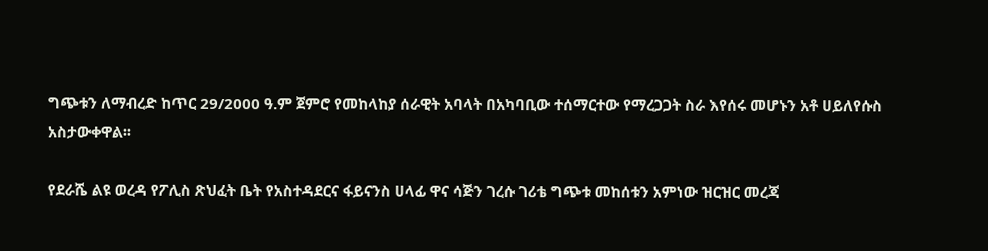ግጭቱን ለማብረድ ከጥር 29/2000 ዓ.ም ጀምሮ የመከላከያ ሰራዊት አባላት በአካባቢው ተሰማርተው የማረጋጋት ስራ እየሰሩ መሆኑን አቶ ሀይለየሱስ አስታውቀዋል፡፡

የደራሼ ልዩ ወረዳ የፖሊስ ጽህፈት ቤት የአስተዳደርና ፋይናንስ ሀላፊ ዋና ሳጅን ገረሱ ገሪቴ ግጭቱ መከሰቱን አምነው ዝርዝር መረጃ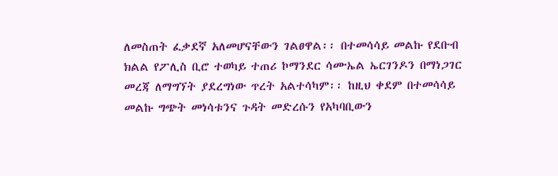ለመስጠት ፈቃደኛ አለመሆናቸውን ገልፀዋል፡፡ በተመሳሳይ መልኩ የደቡብ ክልል የፖሊስ ቢሮ ተወካይ ተጠሪ ኮማንደር ሳሙኤል ኤርገንዶን በማነጋገር መረጃ ለማግኘት ያደረግነው ጥረት አልተሳካም፡፡ ከዚህ ቀደም በተመሳሳይ መልኩ ግጭት መነሳቱንና ጉዳት መድረሱን የአካባቢውን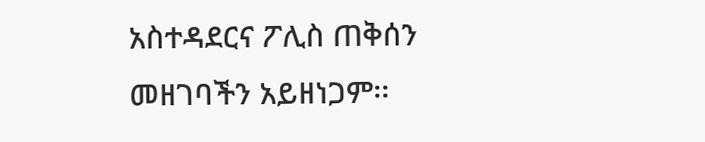አስተዳደርና ፖሊስ ጠቅሰን መዘገባችን አይዘነጋም፡፡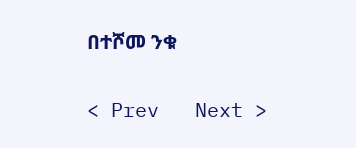በተሾመ ንቁ

< Prev   Next >